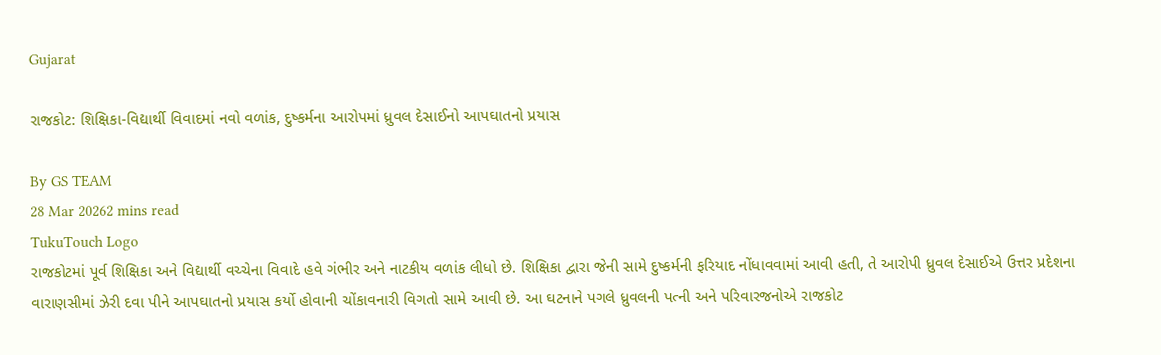Gujarat

રાજકોટ: શિક્ષિકા-વિદ્યાર્થી વિવાદમાં નવો વળાંક, દુષ્કર્મના આરોપમાં ધ્રુવલ દેસાઈનો આપઘાતનો પ્રયાસ

By GS TEAM
28 Mar 20262 mins read
TukuTouch Logo
રાજકોટમાં પૂર્વ શિક્ષિકા અને વિદ્યાર્થી વચ્ચેના વિવાદે હવે ગંભીર અને નાટકીય વળાંક લીધો છે. શિક્ષિકા દ્વારા જેની સામે દુષ્કર્મની ફરિયાદ નોંધાવવામાં આવી હતી, તે આરોપી ધ્રુવલ દેસાઈએ ઉત્તર પ્રદેશના વારાણસીમાં ઝેરી દવા પીને આપઘાતનો પ્રયાસ કર્યો હોવાની ચોંકાવનારી વિગતો સામે આવી છે. આ ઘટનાને પગલે ધ્રુવલની પત્ની અને પરિવારજનોએ રાજકોટ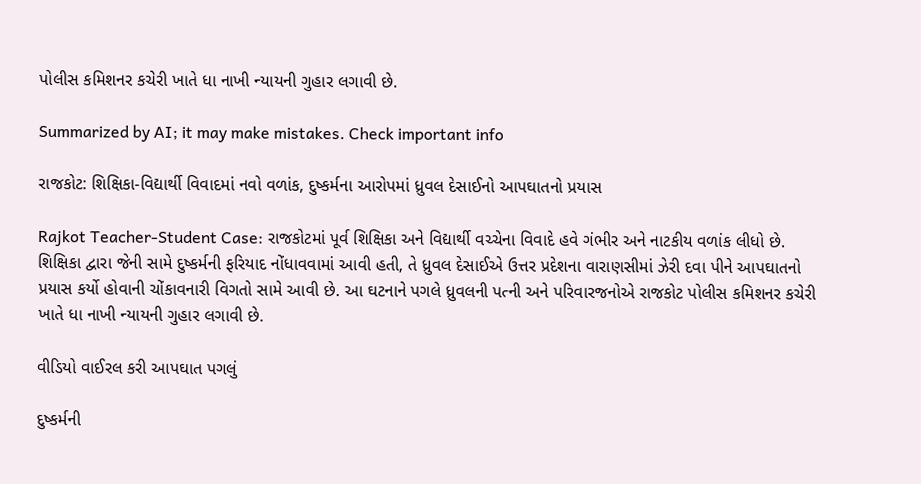પોલીસ કમિશનર કચેરી ખાતે ધા નાખી ન્યાયની ગુહાર લગાવી છે.

Summarized by AI; it may make mistakes. Check important info

રાજકોટ: શિક્ષિકા-વિદ્યાર્થી વિવાદમાં નવો વળાંક, દુષ્કર્મના આરોપમાં ધ્રુવલ દેસાઈનો આપઘાતનો પ્રયાસ

Rajkot Teacher-Student Case: રાજકોટમાં પૂર્વ શિક્ષિકા અને વિદ્યાર્થી વચ્ચેના વિવાદે હવે ગંભીર અને નાટકીય વળાંક લીધો છે. શિક્ષિકા દ્વારા જેની સામે દુષ્કર્મની ફરિયાદ નોંધાવવામાં આવી હતી, તે ધ્રુવલ દેસાઈએ ઉત્તર પ્રદેશના વારાણસીમાં ઝેરી દવા પીને આપઘાતનો પ્રયાસ કર્યો હોવાની ચોંકાવનારી વિગતો સામે આવી છે. આ ઘટનાને પગલે ધ્રુવલની પત્ની અને પરિવારજનોએ રાજકોટ પોલીસ કમિશનર કચેરી ખાતે ધા નાખી ન્યાયની ગુહાર લગાવી છે.

વીડિયો વાઈરલ કરી આપઘાત પગલું

દુષ્કર્મની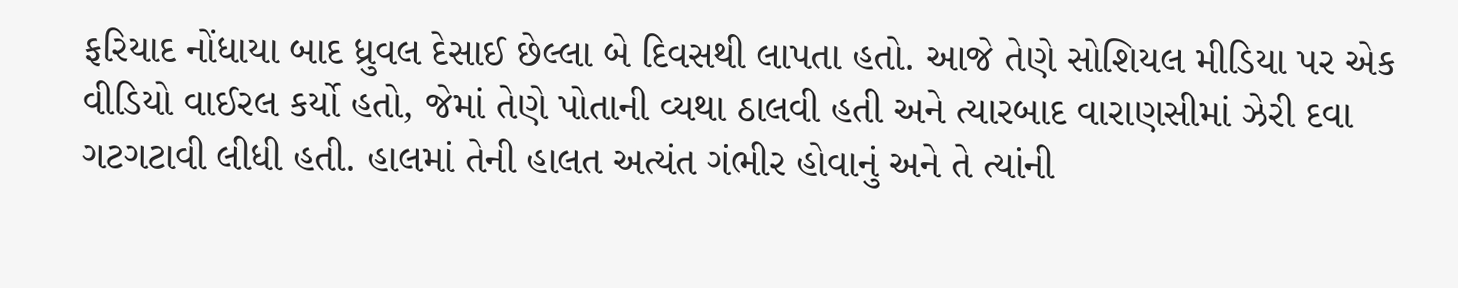ફરિયાદ નોંધાયા બાદ ધ્રુવલ દેસાઈ છેલ્લા બે દિવસથી લાપતા હતો. આજે તેણે સોશિયલ મીડિયા પર એક વીડિયો વાઈરલ કર્યો હતો, જેમાં તેણે પોતાની વ્યથા ઠાલવી હતી અને ત્યારબાદ વારાણસીમાં ઝેરી દવા ગટગટાવી લીધી હતી. હાલમાં તેની હાલત અત્યંત ગંભીર હોવાનું અને તે ત્યાંની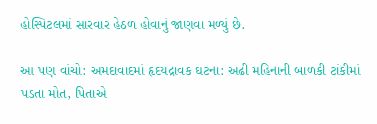હોસ્પિટલમાં સારવાર હેઠળ હોવાનું જાણવા મળ્યું છે.

આ પણ વાંચો: અમદાવાદમાં હૃદયદ્રાવક ઘટના: અઢી મહિનાની બાળકી ટાંકીમાં પડતા મોત, પિતાએ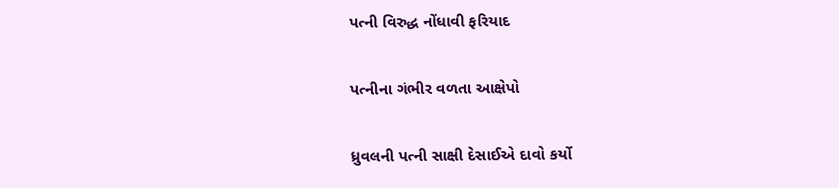પત્ની વિરુદ્ધ નોંધાવી ફરિયાદ

પત્નીના ગંભીર વળતા આક્ષેપો

ધ્રુવલની પત્ની સાક્ષી દેસાઈએ દાવો કર્યો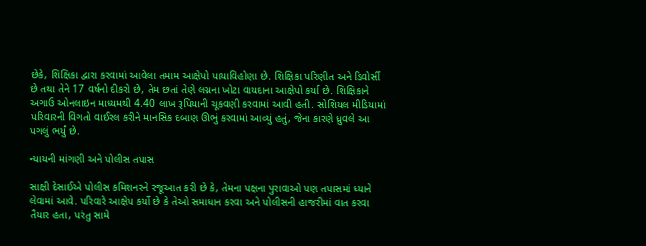છેકે, શિક્ષિકા દ્વારા કરવામાં આવેલા તમામ આક્ષેપો પાયાવિહોણા છે. શિક્ષિકા પરિણીત અને ડિવોર્સી છે તથા તેને 17 વર્ષનો દીકરો છે, તેમ છતાં તેણે લગ્નના ખોટા વાયદાના આક્ષેપો કર્યા છે. શિક્ષિકાને અગાઉ ઓનલાઇન માધ્યમથી 4.40 લાખ રૂપિયાની ચૂકવણી કરવામાં આવી હતી. સોશિયલ મીડિયામાં પરિવારની વિગતો વાઈરલ કરીને માનસિક દબાણ ઊભું કરવામાં આવ્યું હતું, જેના કારણે ધ્રુવલે આ પગલું ભર્યું છે.

ન્યાયની માંગણી અને પોલીસ તપાસ

સાક્ષી દેસાઈએ પોલીસ કમિશનરને રજૂઆત કરી છે કે, તેમના પક્ષના પુરાવાઓ પણ તપાસમાં ધ્યાને લેવામાં આવે. પરિવારે આક્ષેપ કર્યો છે કે તેઓ સમાધાન કરવા અને પોલીસની હાજરીમાં વાત કરવા તૈયાર હતા, પરંતુ સામે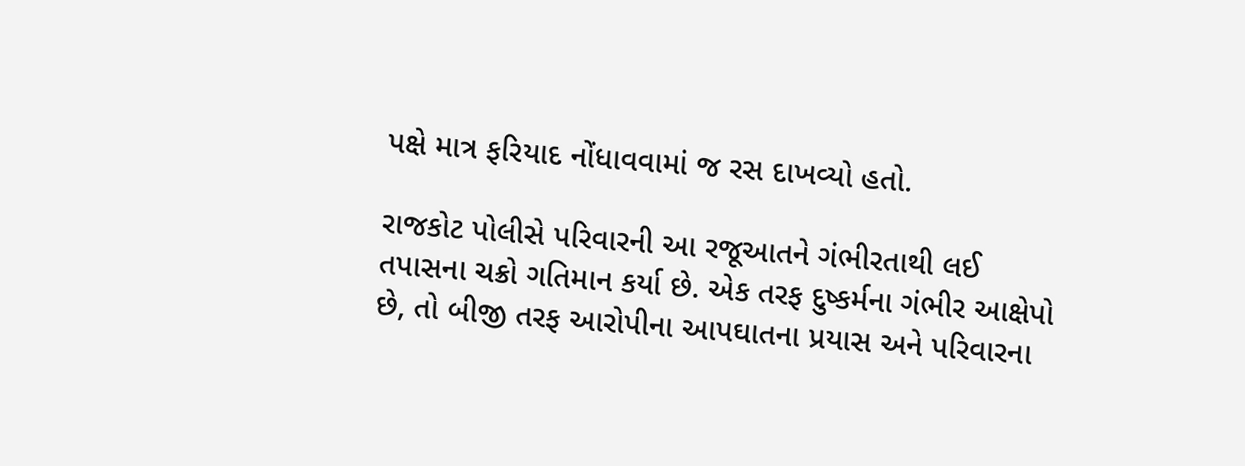પક્ષે માત્ર ફરિયાદ નોંધાવવામાં જ રસ દાખવ્યો હતો.

રાજકોટ પોલીસે પરિવારની આ રજૂઆતને ગંભીરતાથી લઈ તપાસના ચક્રો ગતિમાન કર્યા છે. એક તરફ દુષ્કર્મના ગંભીર આક્ષેપો છે, તો બીજી તરફ આરોપીના આપઘાતના પ્રયાસ અને પરિવારના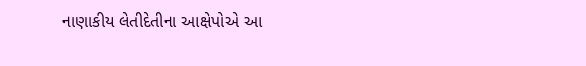નાણાકીય લેતીદેતીના આક્ષેપોએ આ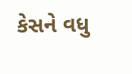કેસને વધુ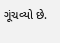ગૂંચવ્યો છે.